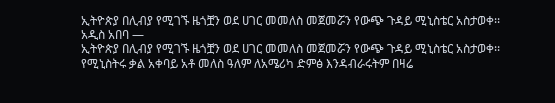ኢትዮጵያ በሊብያ የሚገኙ ዜጎቿን ወደ ሀገር መመለስ መጀመሯን የውጭ ጉዳይ ሚኒስቴር አስታወቀ፡፡
አዲስ አበባ —
ኢትዮጵያ በሊብያ የሚገኙ ዜጎቿን ወደ ሀገር መመለስ መጀመሯን የውጭ ጉዳይ ሚኒስቴር አስታወቀ፡፡ የሚኒስትሩ ቃል አቀባይ አቶ መለስ ዓለም ለአሜሪካ ድምፅ እንዳብራሩትም በዛሬ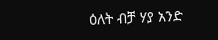ዕለት ብቻ ሃያ አንድ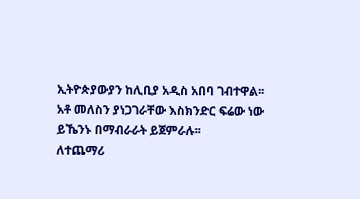ኢትዮጵያውያን ከሊቢያ አዲስ አበባ ገብተዋል፡፡
አቶ መለስን ያነጋገራቸው እስክንድር ፍሬው ነው ይኼንኑ በማብራራት ይጀምራሉ፡፡
ለተጨማሪ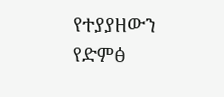የተያያዘውን የድምፅ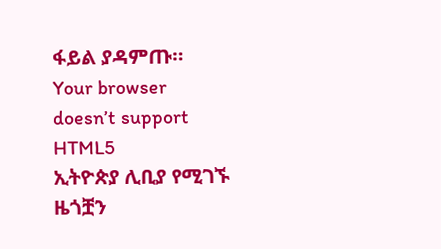ፋይል ያዳምጡ።
Your browser doesn’t support HTML5
ኢትዮጵያ ሊቢያ የሚገኙ ዜጎቿን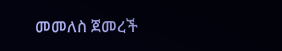መመለስ ጀመረች